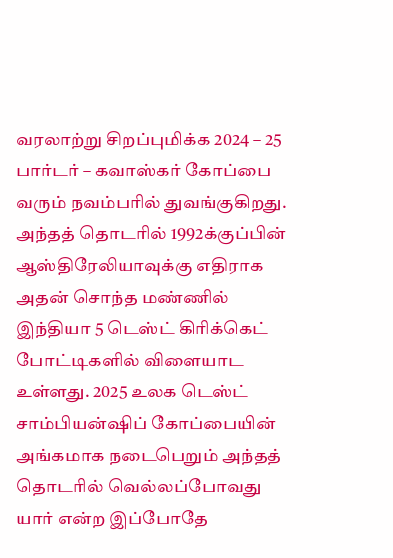வரலாற்று சிறப்புமிக்க 2024 – 25 பார்டர் – கவாஸ்கர் கோப்பை வரும் நவம்பரில் துவங்குகிறது. அந்தத் தொடரில் 1992க்குப்பின் ஆஸ்திரேலியாவுக்கு எதிராக அதன் சொந்த மண்ணில் இந்தியா 5 டெஸ்ட் கிரிக்கெட் போட்டிகளில் விளையாட உள்ளது. 2025 உலக டெஸ்ட் சாம்பியன்ஷிப் கோப்பையின் அங்கமாக நடைபெறும் அந்தத் தொடரில் வெல்லப்போவது யார் என்ற இப்போதே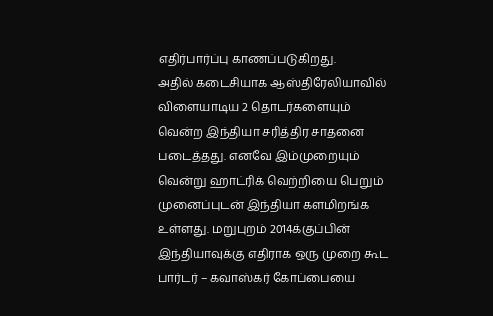எதிர்பார்ப்பு காணப்படுகிறது.
அதில் கடைசியாக ஆஸ்திரேலியாவில் விளையாடிய 2 தொடர்களையும் வென்ற இந்தியா சரித்திர சாதனை படைத்தது. எனவே இம்முறையும் வென்று ஹாட்ரிக் வெற்றியை பெறும் முனைப்புடன் இந்தியா களமிறங்க உள்ளது. மறுபுறம் 2014க்குப்பின் இந்தியாவுக்கு எதிராக ஒரு முறை கூட பார்டர் – கவாஸ்கர் கோப்பையை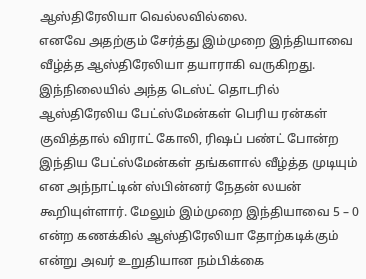ஆஸ்திரேலியா வெல்லவில்லை.
எனவே அதற்கும் சேர்த்து இம்முறை இந்தியாவை வீழ்த்த ஆஸ்திரேலியா தயாராகி வருகிறது. இந்நிலையில் அந்த டெஸ்ட் தொடரில் ஆஸ்திரேலிய பேட்ஸ்மேன்கள் பெரிய ரன்கள் குவித்தால் விராட் கோலி, ரிஷப் பண்ட் போன்ற இந்திய பேட்ஸ்மேன்கள் தங்களால் வீழ்த்த முடியும் என அந்நாட்டின் ஸ்பின்னர் நேதன் லயன் கூறியுள்ளார். மேலும் இம்முறை இந்தியாவை 5 – 0 என்ற கணக்கில் ஆஸ்திரேலியா தோற்கடிக்கும் என்று அவர் உறுதியான நம்பிக்கை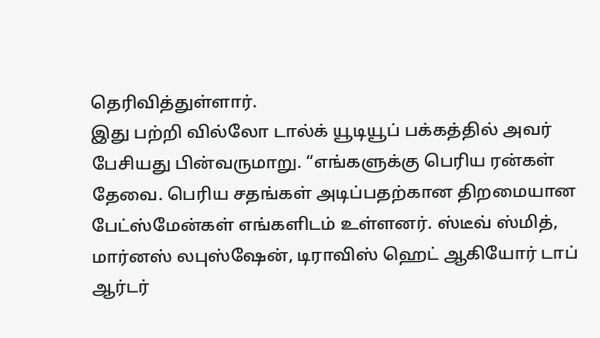தெரிவித்துள்ளார்.
இது பற்றி வில்லோ டால்க் யூடியூப் பக்கத்தில் அவர் பேசியது பின்வருமாறு. “எங்களுக்கு பெரிய ரன்கள் தேவை. பெரிய சதங்கள் அடிப்பதற்கான திறமையான பேட்ஸ்மேன்கள் எங்களிடம் உள்ளனர். ஸ்டீவ் ஸ்மித், மார்னஸ் லபுஸ்ஷேன், டிராவிஸ் ஹெட் ஆகியோர் டாப் ஆர்டர்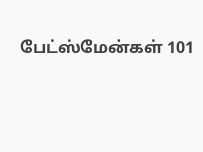பேட்ஸ்மேன்கள் 101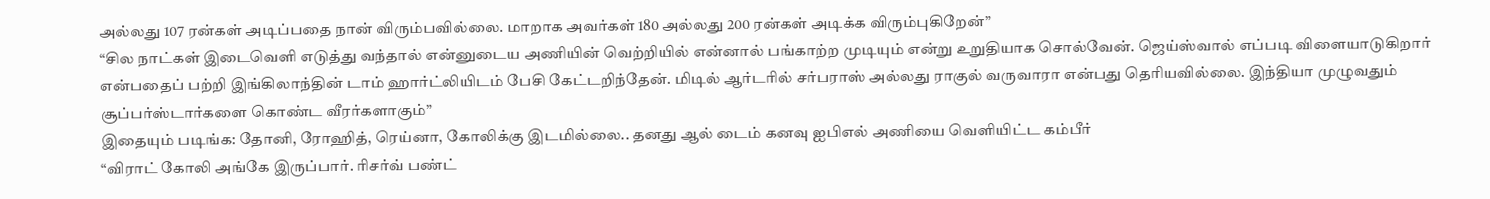அல்லது 107 ரன்கள் அடிப்பதை நான் விரும்பவில்லை. மாறாக அவர்கள் 180 அல்லது 200 ரன்கள் அடிக்க விரும்புகிறேன்”
“சில நாட்கள் இடைவெளி எடுத்து வந்தால் என்னுடைய அணியின் வெற்றியில் என்னால் பங்காற்ற முடியும் என்று உறுதியாக சொல்வேன். ஜெய்ஸ்வால் எப்படி விளையாடுகிறார் என்பதைப் பற்றி இங்கிலாந்தின் டாம் ஹார்ட்லியிடம் பேசி கேட்டறிந்தேன். மிடில் ஆர்டரில் சர்பராஸ் அல்லது ராகுல் வருவாரா என்பது தெரியவில்லை. இந்தியா முழுவதும் சூப்பர்ஸ்டார்களை கொண்ட வீரர்களாகும்”
இதையும் படிங்க: தோனி, ரோஹித், ரெய்னா, கோலிக்கு இடமில்லை.. தனது ஆல் டைம் கனவு ஐபிஎல் அணியை வெளியிட்ட கம்பீர்
“விராட் கோலி அங்கே இருப்பார். ரிசர்வ் பண்ட்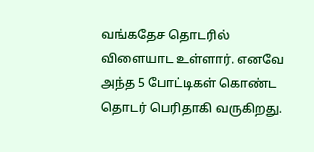வங்கதேச தொடரில் விளையாட உள்ளார். எனவே அந்த 5 போட்டிகள் கொண்ட தொடர் பெரிதாகி வருகிறது.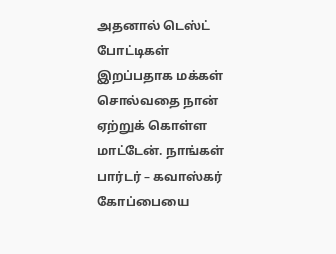அதனால் டெஸ்ட் போட்டிகள் இறப்பதாக மக்கள் சொல்வதை நான் ஏற்றுக் கொள்ள மாட்டேன். நாங்கள் பார்டர் – கவாஸ்கர் கோப்பையை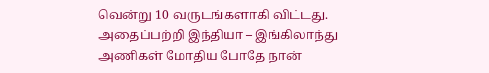வென்று 10 வருடங்களாகி விட்டது. அதைப்பற்றி இந்தியா – இங்கிலாந்து அணிகள் மோதிய போதே நான்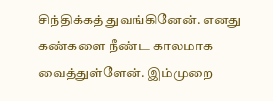சிந்திக்கத் துவங்கினேன். எனது கண்களை நீண்ட காலமாக வைத்துள்ளேன். இம்முறை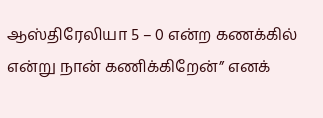ஆஸ்திரேலியா 5 – 0 என்ற கணக்கில் என்று நான் கணிக்கிறேன்” எனக்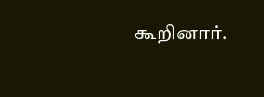கூறினார்.